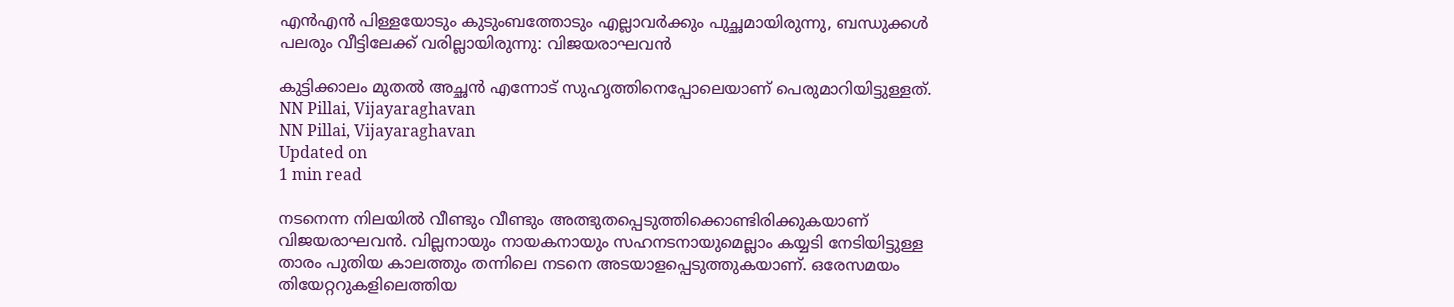എന്‍എന്‍ പിള്ളയോടും കുടുംബത്തോടും എല്ലാവര്‍ക്കും പുച്ഛമായിരുന്നു, ബന്ധുക്കള്‍ പലരും വീട്ടിലേക്ക് വരില്ലായിരുന്നു: വിജയരാഘവന്‍

കുട്ടിക്കാലം മുതല്‍ അച്ഛന്‍ എന്നോട് സുഹൃത്തിനെപ്പോലെയാണ് പെരുമാറിയിട്ടുള്ളത്.
NN Pillai, Vijayaraghavan
NN Pillai, Vijayaraghavan
Updated on
1 min read

നടനെന്ന നിലയില്‍ വീണ്ടും വീണ്ടും അത്ഭുതപ്പെടുത്തിക്കൊണ്ടിരിക്കുകയാണ് വിജയരാഘവന്‍. വില്ലനായും നായകനായും സഹനടനായുമെല്ലാം കയ്യടി നേടിയിട്ടുള്ള താരം പുതിയ കാലത്തും തന്നിലെ നടനെ അടയാളപ്പെടുത്തുകയാണ്. ഒരേസമയം തിയേറ്ററുകളിലെത്തിയ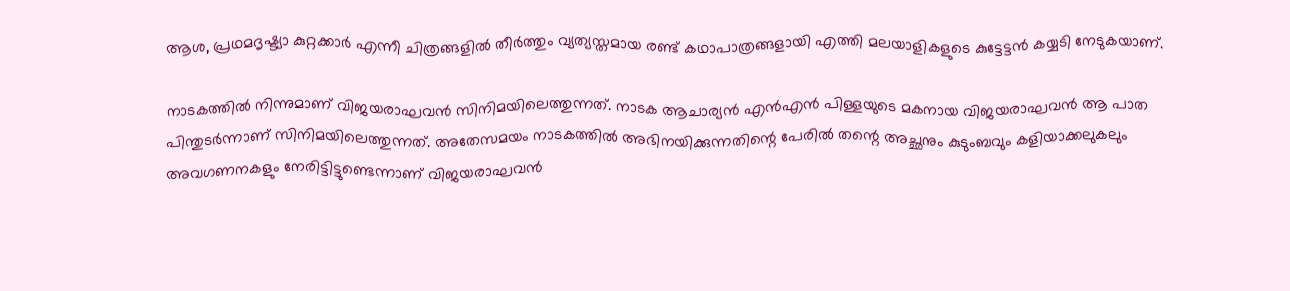ആശ, പ്രഥമദൃഷ്ട്യാ കുറ്റക്കാര്‍ എന്നീ ചിത്രങ്ങളില്‍ തീര്‍ത്തും വ്യത്യസ്തമായ രണ്ട് കഥാപാത്രങ്ങളായി എത്തി മലയാളികളുടെ കുട്ടേട്ടന്‍ കയ്യടി നേടുകയാണ്.

നാടകത്തില്‍ നിന്നുമാണ് വിജയരാഘവന്‍ സിനിമയിലെത്തുന്നത്. നാടക ആചാര്യന്‍ എന്‍എന്‍ പിള്ളയുടെ മകനായ വിജയരാഘവന്‍ ആ പാത പിന്തുടര്‍ന്നാണ് സിനിമയിലെത്തുന്നത്. അതേസമയം നാടകത്തില്‍ അഭിനയിക്കുന്നതിന്റെ പേരില്‍ തന്റെ അച്ഛനും കുടുംബവും കളിയാക്കലുകലും അവഗണനകളും നേരിട്ടിട്ടുണ്ടെന്നാണ് വിജയരാഘവന്‍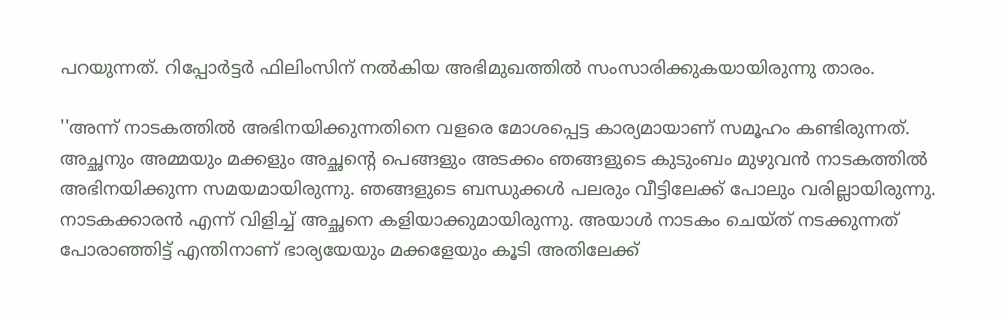പറയുന്നത്. റിപ്പോര്‍ട്ടര്‍ ഫിലിംസിന് നല്‍കിയ അഭിമുഖത്തില്‍ സംസാരിക്കുകയായിരുന്നു താരം.

''അന്ന് നാടകത്തില്‍ അഭിനയിക്കുന്നതിനെ വളരെ മോശപ്പെട്ട കാര്യമായാണ് സമൂഹം കണ്ടിരുന്നത്. അച്ഛനും അമ്മയും മക്കളും അച്ഛന്റെ പെങ്ങളും അടക്കം ഞങ്ങളുടെ കുടുംബം മുഴുവന്‍ നാടകത്തില്‍ അഭിനയിക്കുന്ന സമയമായിരുന്നു. ഞങ്ങളുടെ ബന്ധുക്കള്‍ പലരും വീട്ടിലേക്ക് പോലും വരില്ലായിരുന്നു. നാടകക്കാരന്‍ എന്ന് വിളിച്ച് അച്ഛനെ കളിയാക്കുമായിരുന്നു. അയാള്‍ നാടകം ചെയ്ത് നടക്കുന്നത് പോരാഞ്ഞിട്ട് എന്തിനാണ് ഭാര്യയേയും മക്കളേയും കൂടി അതിലേക്ക്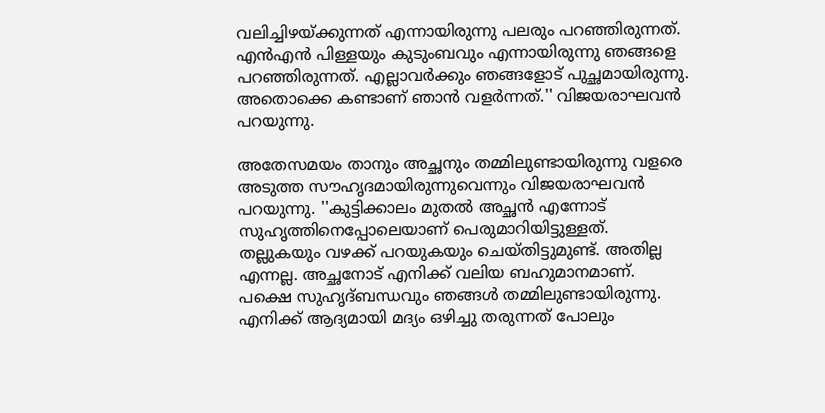വലിച്ചിഴയ്ക്കുന്നത് എന്നായിരുന്നു പലരും പറഞ്ഞിരുന്നത്. എന്‍എന്‍ പിള്ളയും കുടുംബവും എന്നായിരുന്നു ഞങ്ങളെ പറഞ്ഞിരുന്നത്. എല്ലാവര്‍ക്കും ഞങ്ങളോട് പുച്ഛമായിരുന്നു. അതൊക്കെ കണ്ടാണ് ഞാന്‍ വളര്‍ന്നത്.'' വിജയരാഘവന്‍ പറയുന്നു.

അതേസമയം താനും അച്ഛനും തമ്മിലുണ്ടായിരുന്നു വളരെ അടുത്ത സൗഹൃദമായിരുന്നുവെന്നും വിജയരാഘവന്‍ പറയുന്നു. ''കുട്ടിക്കാലം മുതല്‍ അച്ഛന്‍ എന്നോട് സുഹൃത്തിനെപ്പോലെയാണ് പെരുമാറിയിട്ടുള്ളത്. തല്ലുകയും വഴക്ക് പറയുകയും ചെയ്തിട്ടുമുണ്ട്. അതില്ല എന്നല്ല. അച്ഛനോട് എനിക്ക് വലിയ ബഹുമാനമാണ്. പക്ഷെ സുഹൃദ്ബന്ധവും ഞങ്ങള്‍ തമ്മിലുണ്ടായിരുന്നു. എനിക്ക് ആദ്യമായി മദ്യം ഒഴിച്ചു തരുന്നത് പോലും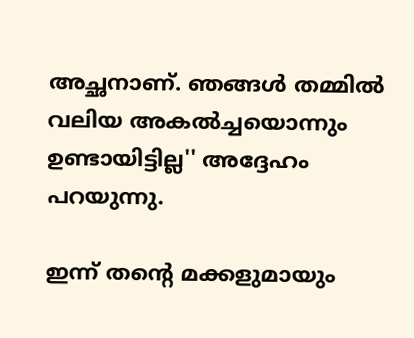അച്ഛനാണ്. ഞങ്ങള്‍ തമ്മില്‍ വലിയ അകല്‍ച്ചയൊന്നും ഉണ്ടായിട്ടില്ല'' അദ്ദേഹം പറയുന്നു.

ഇന്ന് തന്റെ മക്കളുമായും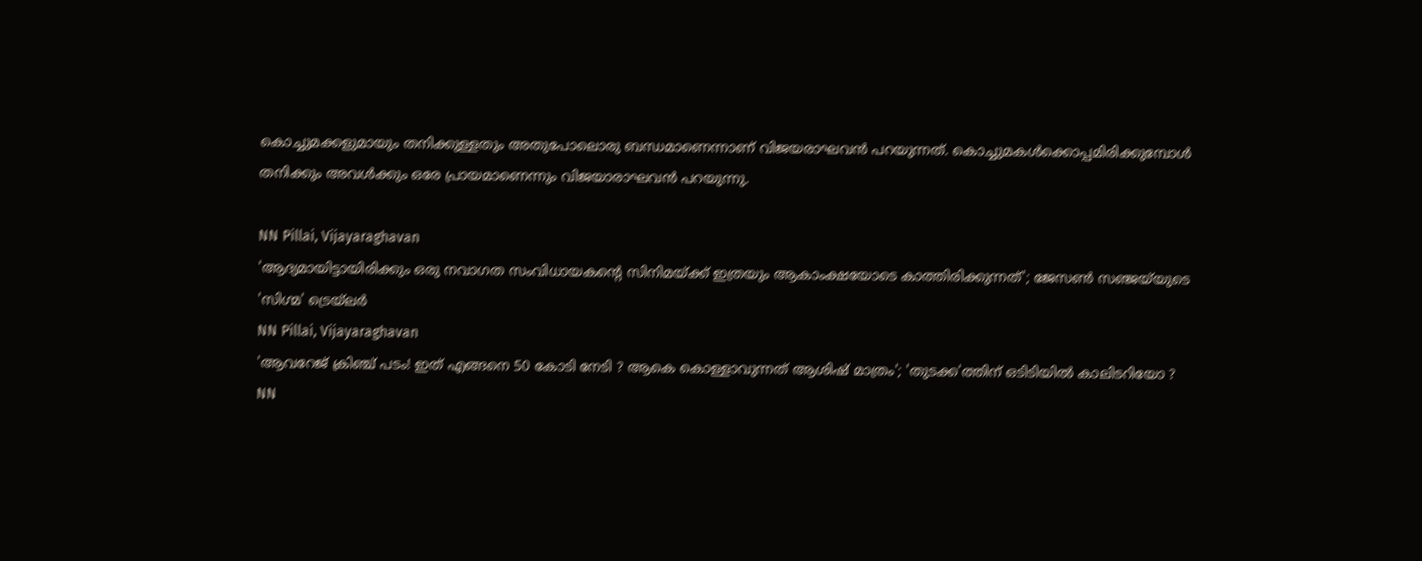കൊച്ചുമക്കളുമായും തനിക്കുള്ളതും അതുപോലൊരു ബന്ധമാണെന്നാണ് വിജയരാഘവന്‍ പറയുന്നത്. കൊച്ചുമകള്‍ക്കൊപ്പമിരിക്കുമ്പോള്‍ തനിക്കും അവള്‍ക്കും ഒരേ പ്രായമാണെന്നും വിജയാരാഘവന്‍ പറയുന്നു.

NN Pillai, Vijayaraghavan
'ആദ്യമായിട്ടായിരിക്കും ഒരു നവാഗത സംവിധായകന്റെ സിനിമയ്ക്ക് ഇത്രയും ആകാംക്ഷയോടെ കാത്തിരിക്കുന്നത്'; ജേസൺ സഞ്ജയ്‌യുടെ 'സിഗ്മ' ട്രെയ്‌ലർ
NN Pillai, Vijayaraghavan
'ആവറേജ് ക്രിഞ്ച് പടം! ഇത് എങ്ങനെ 50 കോടി നേടി ? ആകെ കൊള്ളാവുന്നത് ആശിഷ് മാത്രം'; 'തുടക്ക'ത്തിന് ഒടിടിയിൽ കാലിടറിയോ ?
NN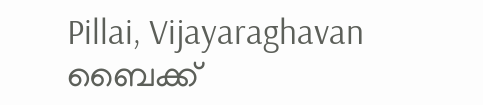Pillai, Vijayaraghavan
ബൈക്ക്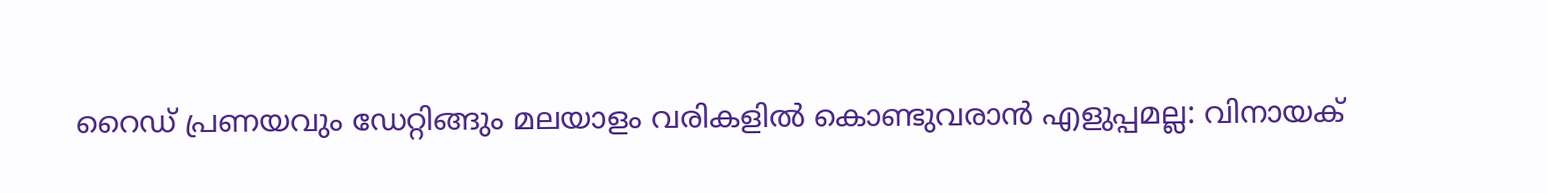റൈഡ് പ്രണയവും ഡേറ്റിങ്ങും മലയാളം വരികളിൽ കൊണ്ടുവരാൻ എളുപ്പമല്ല: വിനായക്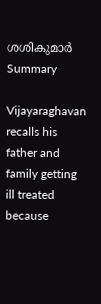ശശികുമാർ
Summary

Vijayaraghavan recalls his father and family getting ill treated because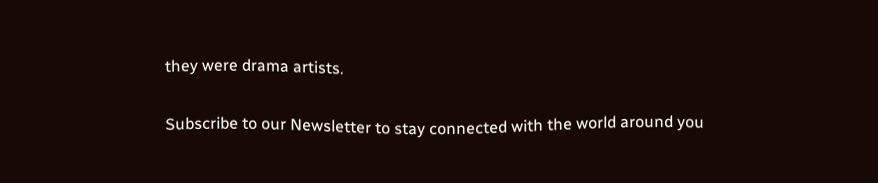they were drama artists.

Subscribe to our Newsletter to stay connected with the world around you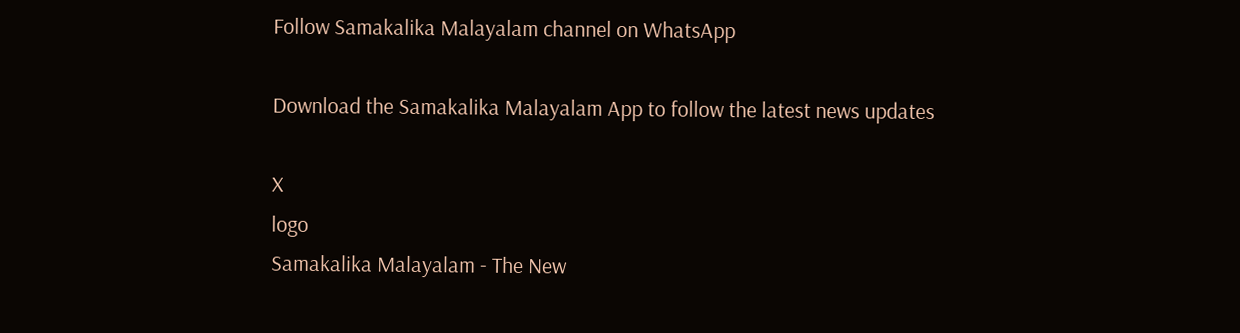Follow Samakalika Malayalam channel on WhatsApp

Download the Samakalika Malayalam App to follow the latest news updates

X
logo
Samakalika Malayalam - The New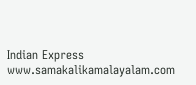Indian Express
www.samakalikamalayalam.com